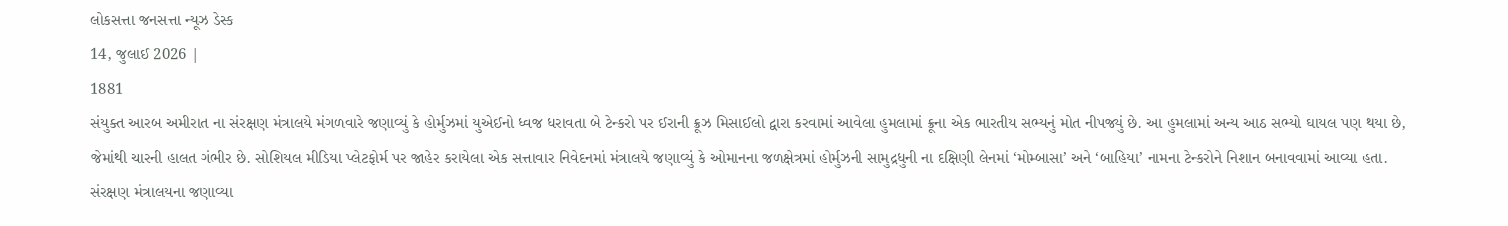લોકસત્તા જનસત્તા ન્યૂઝ ડેસ્ક
14, જુલાઈ 2026 |
1881
સંયુક્ત આરબ અમીરાત ના સંરક્ષણ મંત્રાલયે મંગળવારે જણાવ્યું કે હોર્મુઝમાં યુએઈનો ધ્વજ ધરાવતા બે ટેન્કરો પર ઈરાની ક્રૂઝ મિસાઈલો દ્વારા કરવામાં આવેલા હુમલામાં ક્રૂના એક ભારતીય સભ્યનું મોત નીપજ્યું છે. આ હુમલામાં અન્ય આઠ સભ્યો ઘાયલ પણ થયા છે, જેમાંથી ચારની હાલત ગંભીર છે. સોશિયલ મીડિયા પ્લેટફોર્મ પર જાહેર કરાયેલા એક સત્તાવાર નિવેદનમાં મંત્રાલયે જણાવ્યું કે ઓમાનના જળક્ષેત્રમાં હોર્મુઝની સામુદ્રધુની ના દક્ષિણી લેનમાં ‘મોમ્બાસા’ અને ‘બાહિયા’ નામના ટેન્કરોને નિશાન બનાવવામાં આવ્યા હતા. સંરક્ષણ મંત્રાલયના જણાવ્યા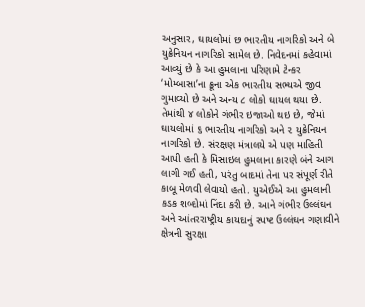અનુસાર, ઘાયલોમાં છ ભારતીય નાગરિકો અને બે યુક્રેનિયન નાગરિકો સામેલ છે. નિવેદનમાં કહેવામાં આવ્યું છે કે આ હુમલાના પરિણામે ટેન્કર ‘મોમ્બાસા’ના ક્રૂના એક ભારતીય સભ્યએ જીવ ગુમાવ્યો છે અને અન્ય ૮ લોકો ઘાયલ થયા છે. તેમાંથી ૪ લોકોને ગંભીર ઇજાઓ થઇ છે, જેમાં ઘાયલોમાં ૬ ભારતીય નાગરિકો અને ૨ યુક્રેનિયન નાગરિકો છે. સંરક્ષણ મંત્રાલયે એ પણ માહિતી આપી હતી કે મિસાઇલ હુમલાના કારણે બંને આગ લાગી ગઈ હતી, પરંતુ બાદમાં તેના પર સંપૂર્ણ રીતે કાબૂ મેળવી લેવાયો હતો. યુએઈએ આ હુમલાની કડક શબ્દોમાં નિંદા કરી છે. આને ગંભીર ઉલ્લંઘન અને આંતરરાષ્ટ્રીય કાયદાનું સ્પષ્ટ ઉલ્લંઘન ગણાવીને ક્ષેત્રની સુરક્ષા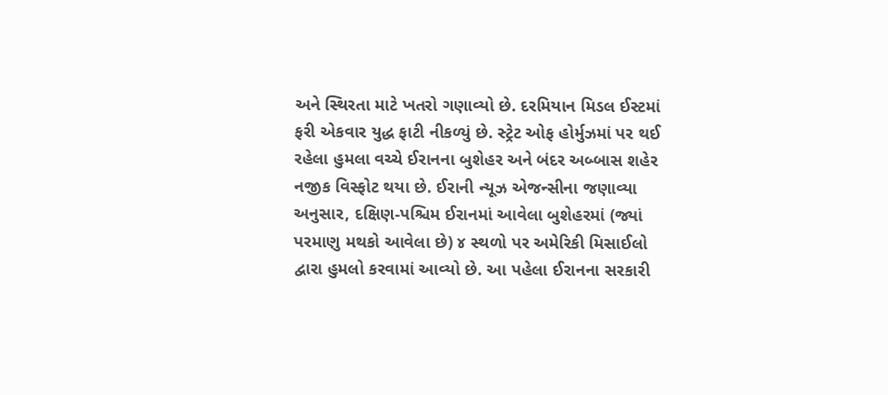અને સ્થિરતા માટે ખતરો ગણાવ્યો છે. દરમિયાન મિડલ ઈસ્ટમાં ફરી એકવાર યુદ્ધ ફાટી નીકળ્યું છે. સ્ટ્રેટ ઓફ હોર્મુઝમાં પર થઈ રહેલા હુમલા વચ્ચે ઈરાનના બુશેહર અને બંદર અબ્બાસ શહેર નજીક વિસ્ફોટ થયા છે. ઈરાની ન્યૂઝ એજન્સીના જણાવ્યા અનુસાર, દક્ષિણ-પશ્ચિમ ઈરાનમાં આવેલા બુશેહરમાં (જ્યાં પરમાણુ મથકો આવેલા છે) ૪ સ્થળો પર અમેરિકી મિસાઈલો દ્વારા હુમલો કરવામાં આવ્યો છે. આ પહેલા ઈરાનના સરકારી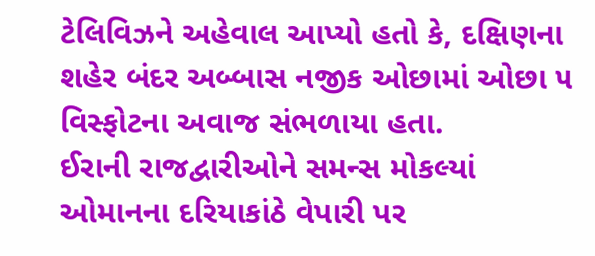ટેલિવિઝને અહેવાલ આપ્યો હતો કે, દક્ષિણના શહેર બંદર અબ્બાસ નજીક ઓછામાં ઓછા ૫ વિસ્ફોટના અવાજ સંભળાયા હતા.
ઈરાની રાજદ્વારીઓને સમન્સ મોકલ્યાં
ઓમાનના દરિયાકાંઠે વેપારી પર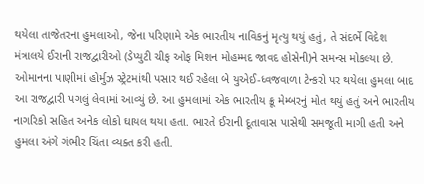થયેલા તાજેતરના હુમલાઓ, જેના પરિણામે એક ભારતીય નાવિકનું મૃત્યુ થયું હતું, તે સંદર્ભે વિદેશ મંત્રાલયે ઈરાની રાજદ્વારીઓ (ડેપ્યુટી ચીફ ઓફ મિશન મોહમ્મદ જાવદ હોસેની)ને સમન્સ મોકલ્યા છે. ઓમાનના પાણીમાં હોર્મુઝ સ્ટ્રેટમાંથી પસાર થઈ રહેલા બે યુએઈ-ધ્વજવાળા ટેન્કરો પર થયેલા હુમલા બાદ આ રાજદ્વારી પગલું લેવામાં આવ્યું છે. આ હુમલામાં એક ભારતીય ક્રૂ મેમ્બરનું મોત થયું હતું અને ભારતીય નાગરિકો સહિત અનેક લોકો ઘાયલ થયા હતા. ભારતે ઈરાની દૂતાવાસ પાસેથી સમજૂતી માગી હતી અને હુમલા અંગે ગંભીર ચિંતા વ્યક્ત કરી હતી.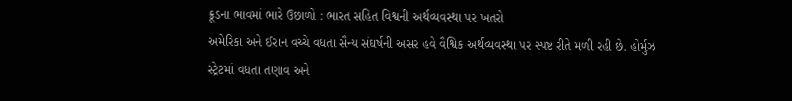ક્રૂડના ભાવમાં ભારે ઉછાળો : ભારત સહિત વિશ્વની અર્થવ્યવસ્થા પર ખતરો
અમેરિકા અને ઈરાન વચ્ચે વધતા સૈન્ય સંઘર્ષની અસર હવે વૈશ્વિક અર્થવ્યવસ્થા પર સ્પષ્ટ રીતે મળી રહી છે. હોર્મુઝ સ્ટ્રેટમાં વધતા તણાવ અને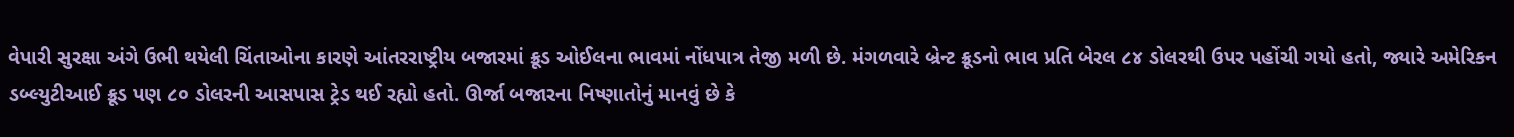વેપારી સુરક્ષા અંગે ઉભી થયેલી ચિંતાઓના કારણે આંતરરાષ્ટ્રીય બજારમાં ક્રૂડ ઓઈલના ભાવમાં નોંધપાત્ર તેજી મળી છે. મંગળવારે બ્રેન્ટ ક્રૂડનો ભાવ પ્રતિ બેરલ ૮૪ ડોલરથી ઉપર પહોંચી ગયો હતો, જ્યારે અમેરિકન ડબ્લ્યુટીઆઈ ક્રૂડ પણ ૮૦ ડોલરની આસપાસ ટ્રેડ થઈ રહ્યો હતો. ઊર્જા બજારના નિષ્ણાતોનું માનવું છે કે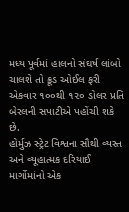મધ્ય પૂર્વમાં હાલનો સંઘર્ષ લાંબો ચાલશે તો ક્રૂડ ઓઈલ ફરી એકવાર ૧૦૦થી ૧૨૦ ડોલર પ્રતિ બેરલની સપાટીએ પહોંચી શકે છે.
હોર્મુઝ સ્ટ્રેટ વિશ્વના સૌથી વ્યસ્ત અને વ્યૂહાત્મક દરિયાઈ માર્ગોમાંનો એક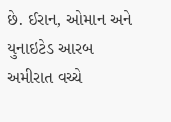છે. ઈરાન, ઓમાન અને યુનાઇટેડ આરબ અમીરાત વચ્ચે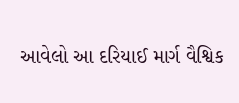આવેલો આ દરિયાઈ માર્ગ વૈશ્વિક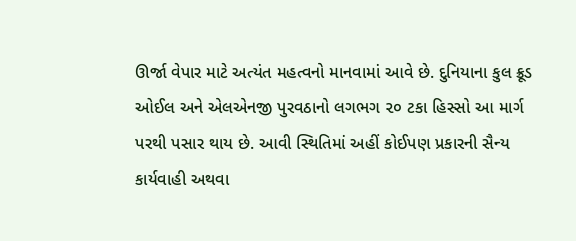ઊર્જા વેપાર માટે અત્યંત મહત્વનો માનવામાં આવે છે. દુનિયાના કુલ ક્રૂડ ઓઈલ અને એલએનજી પુરવઠાનો લગભગ ૨૦ ટકા હિસ્સો આ માર્ગ પરથી પસાર થાય છે. આવી સ્થિતિમાં અહીં કોઈપણ પ્રકારની સૈન્ય કાર્યવાહી અથવા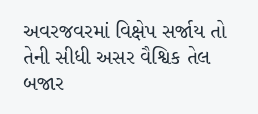અવરજવરમાં વિક્ષેપ સર્જાય તો તેની સીધી અસર વૈશ્વિક તેલ બજાર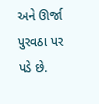અને ઊર્જા પુરવઠા પર પડે છે.